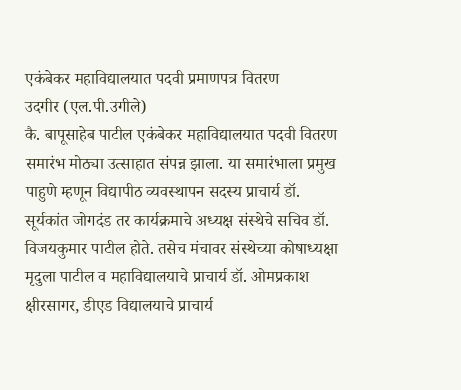एकंबेकर महाविद्यालयात पदवी प्रमाणपत्र वितरण
उदगीर (एल.पी.उगीले)
कै. बापूसाहेब पाटील एकंबेकर महाविद्यालयात पदवी वितरण समारंभ मोठ्या उत्साहात संपन्न झाला. या समारंभाला प्रमुख पाहुणे म्हणून विद्यापीठ व्यवस्थापन सदस्य प्राचार्य डॉ. सूर्यकांत जोगदंड तर कार्यक्रमाचे अध्यक्ष संस्थेचे सचिव डॉ. विजयकुमार पाटील होते. तसेच मंचावर संस्थेच्या कोषाध्यक्षा मृदुला पाटील व महाविद्यालयाचे प्राचार्य डॉ. ओमप्रकाश क्षीरसागर, डीएड विद्यालयाचे प्राचार्य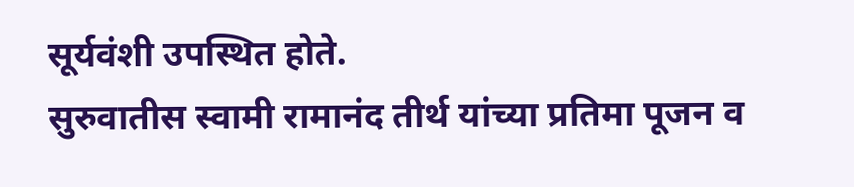सूर्यवंशी उपस्थित होते.
सुरुवातीस स्वामी रामानंद तीर्थ यांच्या प्रतिमा पूजन व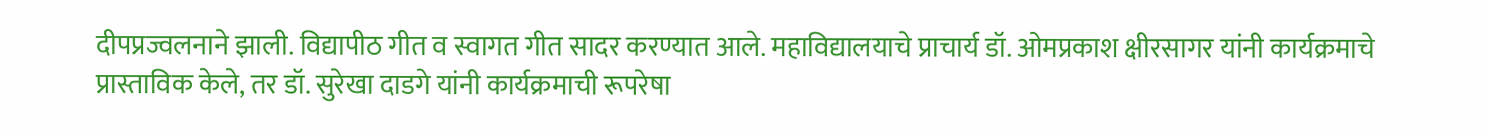दीपप्रज्वलनाने झाली. विद्यापीठ गीत व स्वागत गीत सादर करण्यात आले. महाविद्यालयाचे प्राचार्य डॉ. ओमप्रकाश क्षीरसागर यांनी कार्यक्रमाचे प्रास्ताविक केले, तर डॉ. सुरेखा दाडगे यांनी कार्यक्रमाची रूपरेषा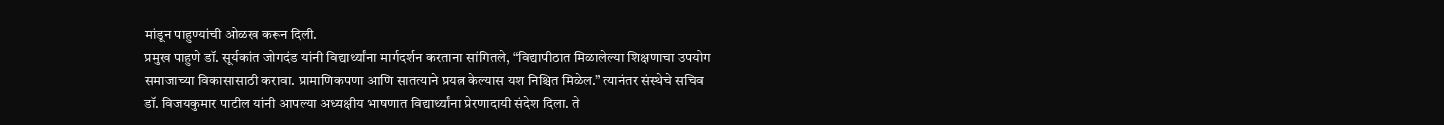मांडून पाहुण्यांची ओळख करून दिली.
प्रमुख पाहुणे डॉ. सूर्यकांत जोगदंड यांनी विद्यार्थ्यांना मार्गदर्शन करताना सांगितले, “विद्यापीठात मिळालेल्या शिक्षणाचा उपयोग समाजाच्या विकासासाठी करावा. प्रामाणिकपणा आणि सातत्याने प्रयत्न केल्यास यश निश्चित मिळेल.” त्यानंतर संस्थेचे सचिव डॉ. विजयकुमार पाटील यांनी आपल्या अध्यक्षीय भाषणात विद्यार्थ्यांना प्रेरणादायी संदेश दिला. ते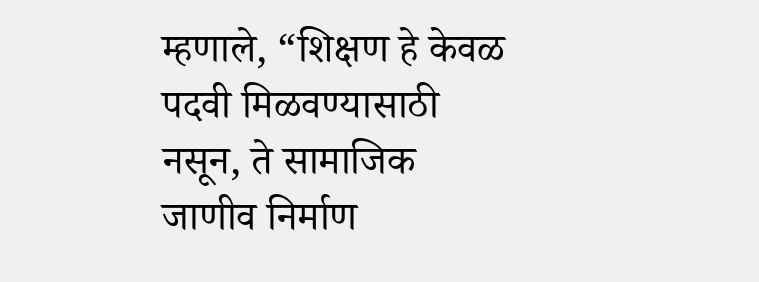म्हणाले, “शिक्षण हे केवळ पदवी मिळवण्यासाठी नसून, ते सामाजिक जाणीव निर्माण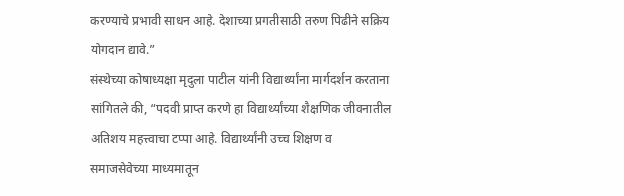करण्याचे प्रभावी साधन आहे. देशाच्या प्रगतीसाठी तरुण पिढीने सक्रिय योगदान द्यावे.”
संस्थेच्या कोषाध्यक्षा मृदुला पाटील यांनी विद्यार्थ्यांना मार्गदर्शन करताना सांगितले की, “पदवी प्राप्त करणे हा विद्यार्थ्यांच्या शैक्षणिक जीवनातील अतिशय महत्त्वाचा टप्पा आहे. विद्यार्थ्यांनी उच्च शिक्षण व समाजसेवेच्या माध्यमातून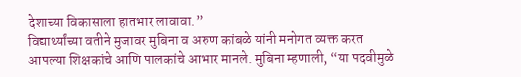देशाच्या विकासाला हातभार लावावा.”
विद्यार्थ्यांच्या वतीने मुजावर मुबिना व अरुण कांबळे यांनी मनोगत व्यक्त करत आपल्या शिक्षकांचे आणि पालकांचे आभार मानले. मुबिना म्हणाली, “या पदवीमुळे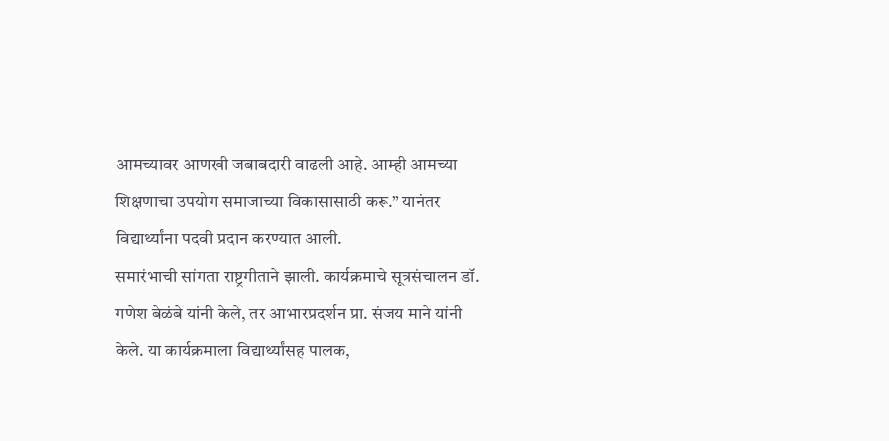आमच्यावर आणखी जबाबदारी वाढली आहे. आम्ही आमच्या शिक्षणाचा उपयोग समाजाच्या विकासासाठी करू.” यानंतर विद्यार्थ्यांना पदवी प्रदान करण्यात आली.
समारंभाची सांगता राष्ट्रगीताने झाली. कार्यक्रमाचे सूत्रसंचालन डॉ. गणेश बेळंबे यांनी केले, तर आभारप्रदर्शन प्रा. संजय माने यांनी केले. या कार्यक्रमाला विद्यार्थ्यांसह पालक,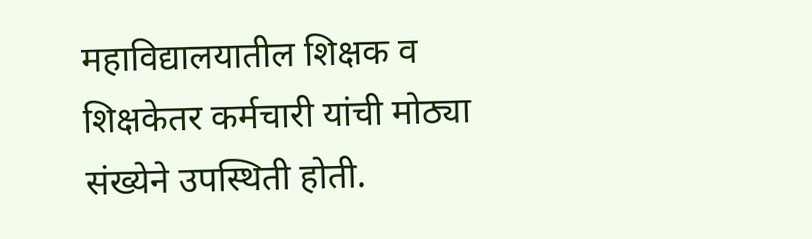महाविद्यालयातील शिक्षक व शिक्षकेतर कर्मचारी यांची मोठ्या संख्येने उपस्थिती होती.